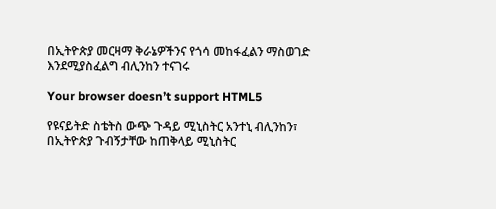በኢትዮጵያ መርዛማ ቅራኔዎችንና የጎሳ መከፋፈልን ማስወገድ እንደሚያስፈልግ ብሊንከን ተናገሩ

Your browser doesn’t support HTML5

የዩናይትድ ስቴትስ ውጭ ጉዳይ ሚኒስትር አንተኒ ብሊንከን፣ በኢትዮጵያ ጉብኝታቸው ከጠቅላይ ሚኒስትር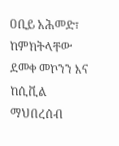ዐቢይ አሕመድ፣ ከምክትላቸው ደመቀ መኮንን እና ከሲቪል ማህበረሰብ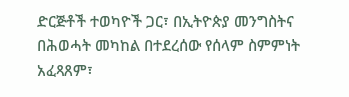ድርጅቶች ተወካዮች ጋር፣ በኢትዮጵያ መንግስትና በሕወሓት መካከል በተደረሰው የሰላም ስምምነት አፈጻጸም፣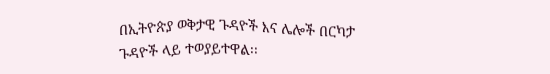በኢትዮጵያ ወቅታዊ ጉዳዮች እና ሌሎች በርካታ ጉዳዮች ላይ ተወያይተዋል፡፡